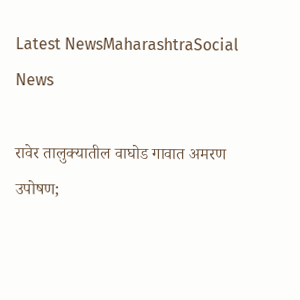Latest NewsMaharashtraSocial News

रावेर तालुक्यातील वाघोड गावात अमरण उपोषण;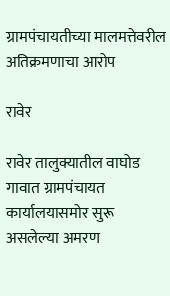ग्रामपंचायतीच्या मालमत्तेवरील अतिक्रमणाचा आरोप

रावेर

रावेर तालुक्यातील वाघोड गावात ग्रामपंचायत कार्यालयासमोर सुरू असलेल्या अमरण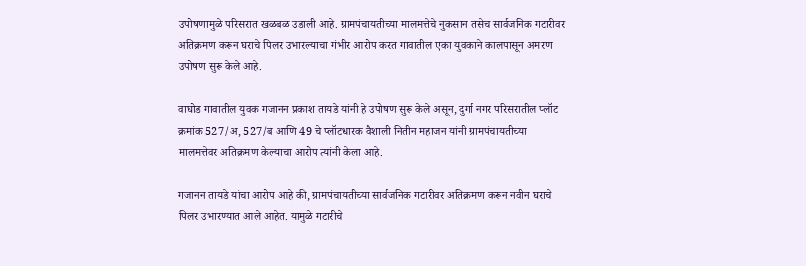उपोषणामुळे परिसरात खळबळ उडाली आहे. ग्रामपंचायतीच्या मालमत्तेचे नुकसान तसेच सार्वजनिक गटारीवर अतिक्रमण करून घराचे पिलर उभारल्याचा गंभीर आरोप करत गावातील एका युवकाने कालपासून अमरण उपोषण सुरू केले आहे.

वाघोड गावातील युवक गजानन प्रकाश तायडे यांनी हे उपोषण सुरू केले असून, दुर्गा नगर परिसरातील प्लॉट क्रमांक 527/अ, 527/ब आणि 49 चे प्लॉटधारक वैशाली नितीन महाजन यांनी ग्रामपंचायतीच्या मालमत्तेवर अतिक्रमण केल्याचा आरोप त्यांनी केला आहे.

गजानन तायडे यांचा आरोप आहे की, ग्रामपंचायतीच्या सार्वजनिक गटारीवर अतिक्रमण करून नवीन घराचे पिलर उभारण्यात आले आहेत. यामुळे गटारीचे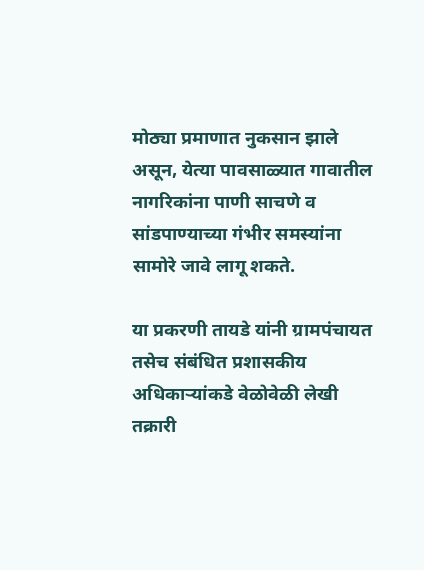मोठ्या प्रमाणात नुकसान झाले असून, येत्या पावसाळ्यात गावातील नागरिकांना पाणी साचणे व सांडपाण्याच्या गंभीर समस्यांना सामोरे जावे लागू शकते.

या प्रकरणी तायडे यांनी ग्रामपंचायत तसेच संबंधित प्रशासकीय अधिकाऱ्यांकडे वेळोवेळी लेखी तक्रारी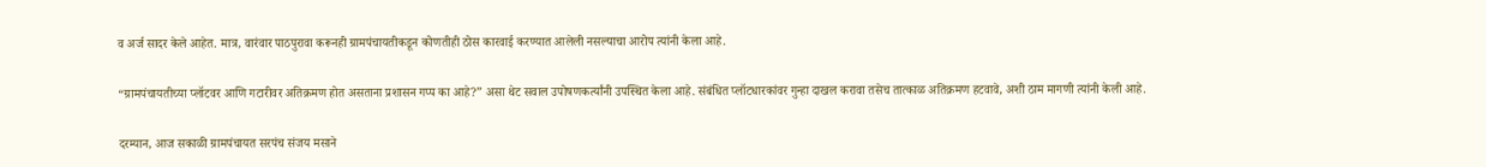व अर्ज सादर केले आहेत. मात्र, वारंवार पाठपुरावा करूनही ग्रामपंचायतीकडून कोणतीही ठोस कारवाई करण्यात आलेली नसल्याचा आरोप त्यांनी केला आहे.

“ग्रामपंचायतीच्या प्लॉटवर आणि गटारीवर अतिक्रमण होत असताना प्रशासन गप्प का आहे?” असा थेट सवाल उपोषणकर्त्यांनी उपस्थित केला आहे. संबंधित प्लॉटधारकांवर गुन्हा दाखल करावा तसेच तात्काळ अतिक्रमण हटवावे, अशी ठाम मागणी त्यांनी केली आहे.

दरम्यान, आज सकाळी ग्रामपंचायत सरपंच संजय मसाने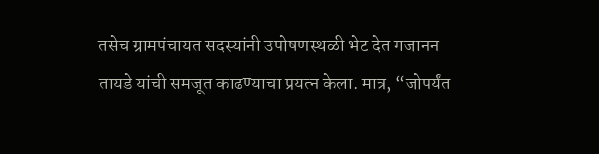तसेच ग्रामपंचायत सदस्यांनी उपोषणस्थळी भेट देत गजानन तायडे यांची समजूत काढण्याचा प्रयत्न केला. मात्र, “जोपर्यंत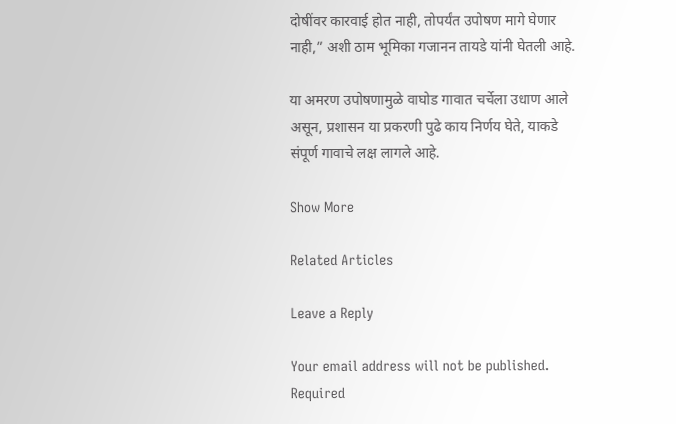दोषींवर कारवाई होत नाही, तोपर्यंत उपोषण मागे घेणार नाही,” अशी ठाम भूमिका गजानन तायडे यांनी घेतली आहे.

या अमरण उपोषणामुळे वाघोड गावात चर्चेला उधाण आले असून, प्रशासन या प्रकरणी पुढे काय निर्णय घेते, याकडे संपूर्ण गावाचे लक्ष लागले आहे.

Show More

Related Articles

Leave a Reply

Your email address will not be published. Required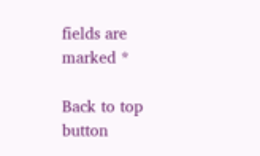fields are marked *

Back to top button